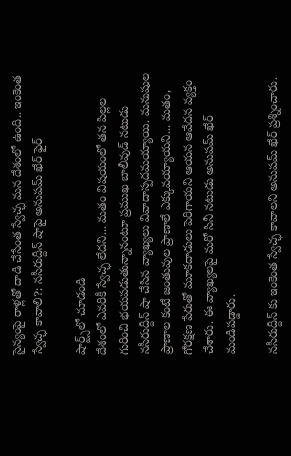సైన్యంపై రాళ్లతో దాడి చేసేంత స్వేచ్ఛ మన దేశంలో ఉంది.. ఇంకెంత స్వేచ్ఛ కావాలి?: నసీరుద్దీన్ షాపై అనుపమ్ ఖేర్ ఫైర్

షార్ట్స్‌లో చూడండి
దేశంలో ఎవరికీ స్వేచ్ఛ లేదని... మతం విషయంలో తన పిల్లల గురించి భయపడుతున్నానంటూ ప్రముఖ బాలీవుడ్ నటుడు నసీరుద్దీన్ షా చేసిన వ్యాఖ్యలు వివాదాస్పదమయ్యాయి. మనుషుల ప్రాణాల కంటే జంతువుల ప్రాణాలే ఎక్కువయ్యాయని... మతం, గోరక్షణ పేరుతో మూకదాడులు పెరిగాయని ఆయన ఆవేదన వ్యక్తం చేశారు. ఈ వ్యాఖ్యలపై మరో సినీ నటుడు అనుపమ్ ఖేర్ మండిపడ్డారు.

నసీరుద్దీన్ కు ఇంకెంత స్వేచ్ఛ కావాలని అనుపమ్ ఖేర్ ప్రశ్నించారు.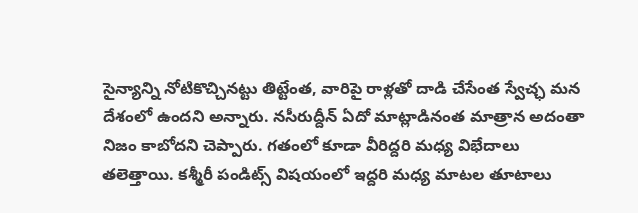సైన్యాన్ని నోటికొచ్చినట్టు తిట్టేంత, వారిపై రాళ్లతో దాడి చేసేంత స్వేచ్ఛ మన దేశంలో ఉందని అన్నారు. నసీరుద్దీన్ ఏదో మాట్లాడినంత మాత్రాన అదంతా నిజం కాబోదని చెప్పారు. గతంలో కూడా వీరిద్దరి మధ్య విభేదాలు తలెత్తాయి. కశ్మీరీ పండిట్స్ విషయంలో ఇద్దరి మధ్య మాటల తూటాలు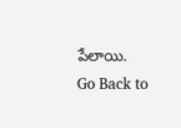పేలాయి.
Go Back to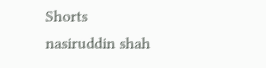Shorts
nasiruddin shah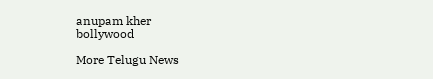anupam kher
bollywood

More Telugu News